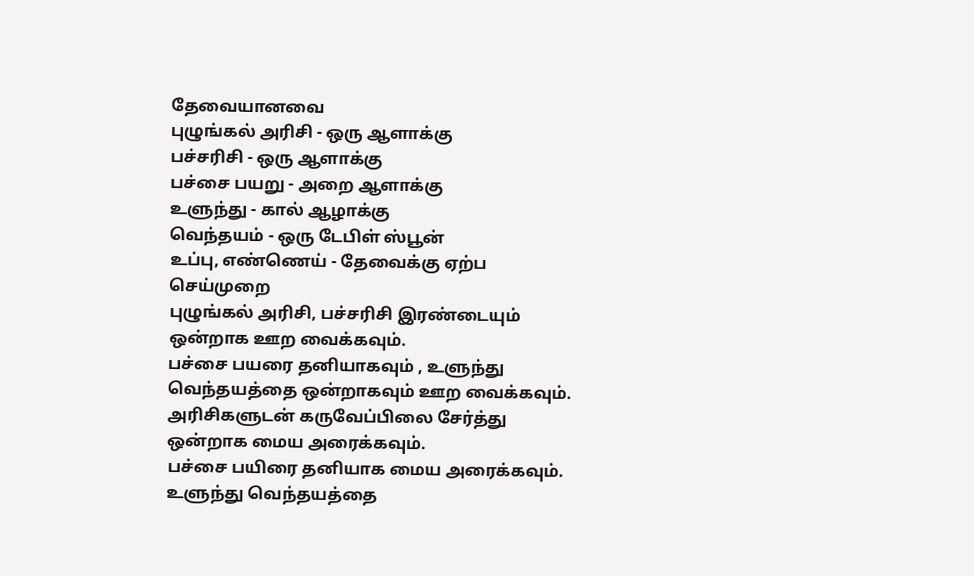தேவையானவை
புழுங்கல் அரிசி - ஒரு ஆளாக்கு
பச்சரிசி - ஒரு ஆளாக்கு
பச்சை பயறு - அறை ஆளாக்கு
உளுந்து - கால் ஆழாக்கு
வெந்தயம் - ஒரு டேபிள் ஸ்பூன்
உப்பு, எண்ணெய் - தேவைக்கு ஏற்ப
செய்முறை
புழுங்கல் அரிசி, பச்சரிசி இரண்டையும் ஒன்றாக ஊற வைக்கவும்.
பச்சை பயரை தனியாகவும் , உளுந்து வெந்தயத்தை ஒன்றாகவும் ஊற வைக்கவும்.
அரிசிகளுடன் கருவேப்பிலை சேர்த்து ஒன்றாக மைய அரைக்கவும்.
பச்சை பயிரை தனியாக மைய அரைக்கவும்.
உளுந்து வெந்தயத்தை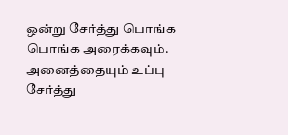ஒன்று சேர்த்து பொங்க பொங்க அரைக்கவும்.
அனைத்தையும் உப்பு சேர்த்து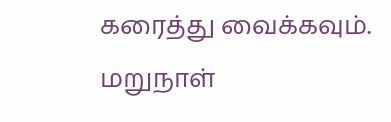கரைத்து வைக்கவும்.
மறுநாள்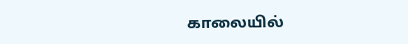காலையில்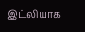இட்லியாக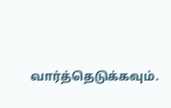வார்த்தெடுக்கவும்.